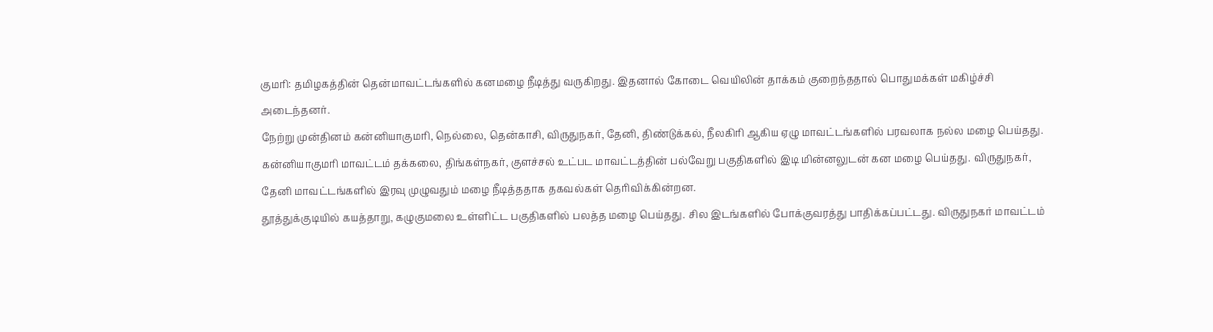குமரி: தமிழகத்தின் தென்மாவட்டங்களில் கனமழை நீடித்து வருகிறது. இதனால் கோடை வெயிலின் தாக்கம் குறைந்ததால் பொதுமக்கள் மகிழ்ச்சி அடைந்தனர்.
நேற்று முன்தினம் கன்னியாகுமரி, நெல்லை, தென்காசி, விருதுநகர், தேனி, திண்டுக்கல், நீலகிரி ஆகிய ஏழு மாவட்டங்களில் பரவலாக நல்ல மழை பெய்தது.
கன்னியாகுமரி மாவட்டம் தக்கலை, திங்கள்நகர், குளச்சல் உட்பட மாவட்டத்தின் பல்வேறு பகுதிகளில் இடி மின்னலுடன் கன மழை பெய்தது. விருதுநகர், தேனி மாவட்டங்களில் இரவு முழுவதும் மழை நீடித்ததாக தகவல்கள் தெரிவிக்கின்றன.
தூத்துக்குடியில் கயத்தாறு, கழுகுமலை உள்ளிட்ட பகுதிகளில் பலத்த மழை பெய்தது. சில இடங்களில் போக்குவரத்து பாதிக்கப்பட்டது. விருதுநகர் மாவட்டம்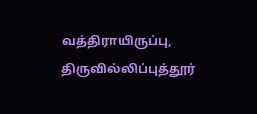வத்திராயிருப்பு, திருவில்லிப்புத்தூர்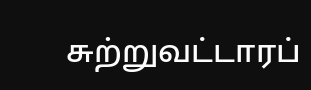சுற்றுவட்டாரப்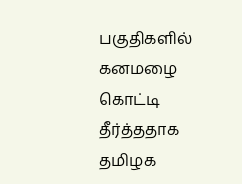பகுதிகளில் கனமழை கொட்டி தீர்த்ததாக தமிழக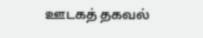ஊடகத் தகவல்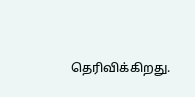தெரிவிக்கிறது.